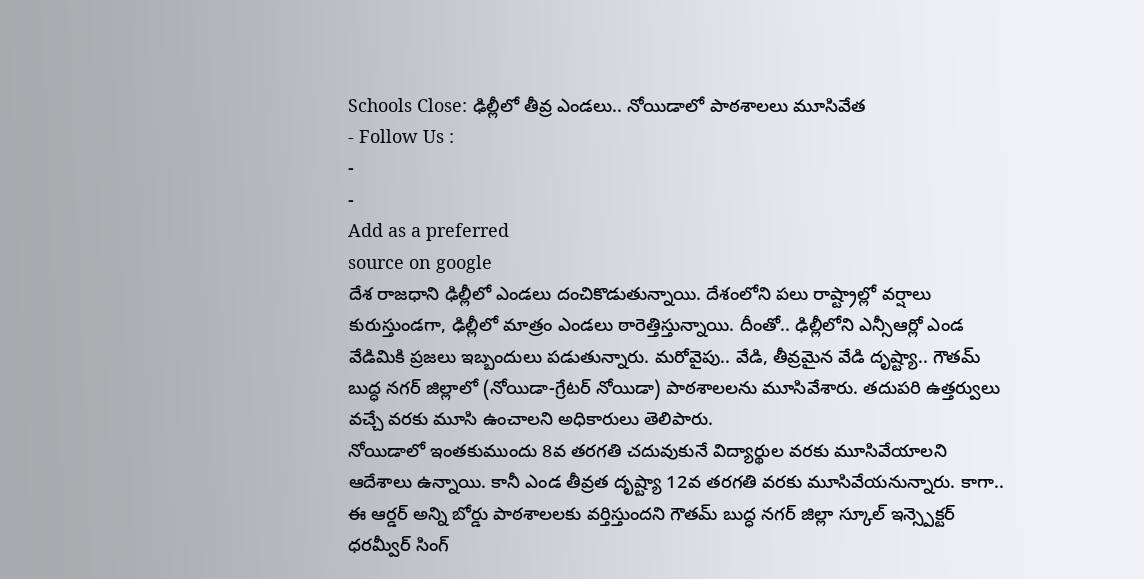Schools Close: ఢిల్లీలో తీవ్ర ఎండలు.. నోయిడాలో పాఠశాలలు మూసివేత
- Follow Us :
-
-
Add as a preferred
source on google
దేశ రాజధాని ఢిల్లీలో ఎండలు దంచికొడుతున్నాయి. దేశంలోని పలు రాష్ట్రాల్లో వర్షాలు కురుస్తుండగా, ఢిల్లీలో మాత్రం ఎండలు ఠారెత్తిస్తున్నాయి. దీంతో.. ఢిల్లీలోని ఎన్సీఆర్లో ఎండ వేడిమికి ప్రజలు ఇబ్బందులు పడుతున్నారు. మరోవైపు.. వేడి, తీవ్రమైన వేడి దృష్ట్యా.. గౌతమ్ బుద్ధ నగర్ జిల్లాలో (నోయిడా-గ్రేటర్ నోయిడా) పాఠశాలలను మూసివేశారు. తదుపరి ఉత్తర్వులు వచ్చే వరకు మూసి ఉంచాలని అధికారులు తెలిపారు.
నోయిడాలో ఇంతకుముందు 8వ తరగతి చదువుకునే విద్యార్థుల వరకు మూసివేయాలని ఆదేశాలు ఉన్నాయి. కానీ ఎండ తీవ్రత దృష్ట్యా 12వ తరగతి వరకు మూసివేయనున్నారు. కాగా.. ఈ ఆర్డర్ అన్ని బోర్డు పాఠశాలలకు వర్తిస్తుందని గౌతమ్ బుద్ధ నగర్ జిల్లా స్కూల్ ఇన్స్పెక్టర్ ధరమ్వీర్ సింగ్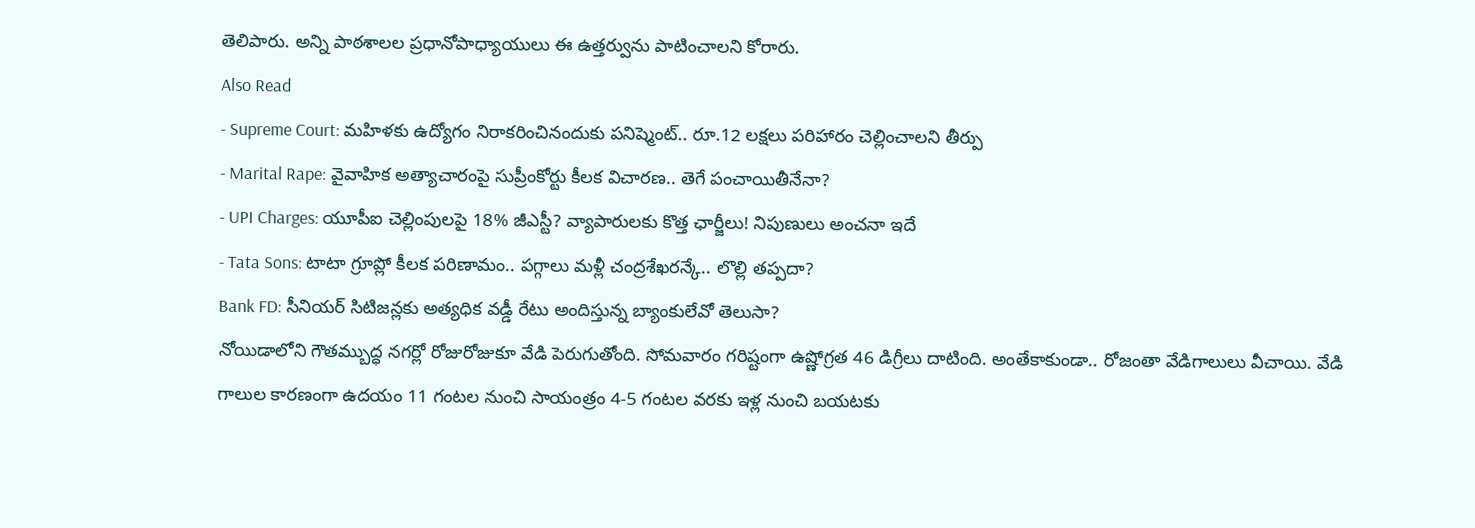తెలిపారు. అన్ని పాఠశాలల ప్రధానోపాధ్యాయులు ఈ ఉత్తర్వును పాటించాలని కోరారు.
Also Read
- Supreme Court: మహిళకు ఉద్యోగం నిరాకరించినందుకు పనిష్మెంట్.. రూ.12 లక్షలు పరిహారం చెల్లించాలని తీర్పు
- Marital Rape: వైవాహిక అత్యాచారంపై సుప్రీంకోర్టు కీలక విచారణ.. తెగే పంచాయితీనేనా?
- UPI Charges: యూపీఐ చెల్లింపులపై 18% జీఎస్టీ? వ్యాపారులకు కొత్త ఛార్జీలు! నిపుణులు అంచనా ఇదే
- Tata Sons: టాటా గ్రూప్లో కీలక పరిణామం.. పగ్గాలు మళ్లీ చంద్రశేఖరన్కే.. లొల్లి తప్పదా?
Bank FD: సీనియర్ సిటిజన్లకు అత్యధిక వడ్డీ రేటు అందిస్తున్న బ్యాంకులేవో తెలుసా?
నోయిడాలోని గౌతమ్బుద్ధ నగర్లో రోజురోజుకూ వేడి పెరుగుతోంది. సోమవారం గరిష్టంగా ఉష్ణోగ్రత 46 డిగ్రీలు దాటింది. అంతేకాకుండా.. రోజంతా వేడిగాలులు వీచాయి. వేడి గాలుల కారణంగా ఉదయం 11 గంటల నుంచి సాయంత్రం 4-5 గంటల వరకు ఇళ్ల నుంచి బయటకు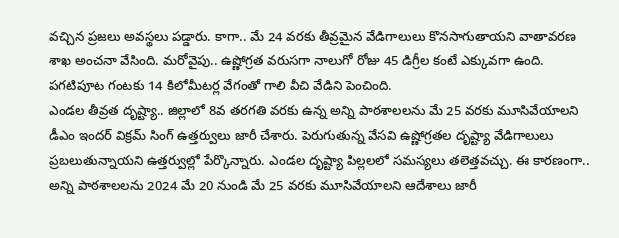వచ్చిన ప్రజలు అవస్థలు పడ్డారు. కాగా.. మే 24 వరకు తీవ్రమైన వేడిగాలులు కొనసాగుతాయని వాతావరణ శాఖ అంచనా వేసింది. మరోవైపు.. ఉష్ణోగ్రత వరుసగా నాలుగో రోజు 45 డిగ్రీల కంటే ఎక్కువగా ఉంది. పగటిపూట గంటకు 14 కిలోమీటర్ల వేగంతో గాలి వీచి వేడిని పెంచింది.
ఎండల తీవ్రత దృష్ట్యా.. జిల్లాలో 8వ తరగతి వరకు ఉన్న అన్ని పాఠశాలలను మే 25 వరకు మూసివేయాలని డీఎం ఇందర్ విక్రమ్ సింగ్ ఉత్తర్వులు జారీ చేశారు. పెరుగుతున్న వేసవి ఉష్ణోగ్రతల దృష్ట్యా వేడిగాలులు ప్రబలుతున్నాయని ఉత్తర్వుల్లో పేర్కొన్నారు. ఎండల దృష్ట్యా పిల్లలలో సమస్యలు తలెత్తవచ్చు. ఈ కారణంగా.. అన్ని పాఠశాలలను 2024 మే 20 నుండి మే 25 వరకు మూసివేయాలని ఆదేశాలు జారీ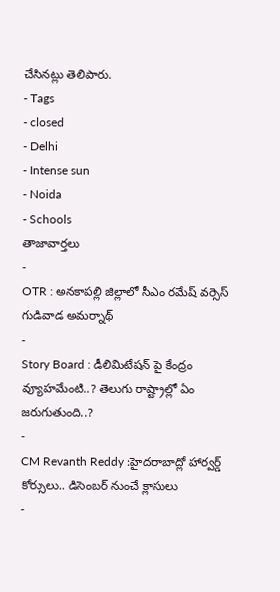చేసినట్లు తెలిపారు.
- Tags
- closed
- Delhi
- Intense sun
- Noida
- Schools
తాజావార్తలు
-
OTR : అనకాపల్లి జిల్లాలో సీఎం రమేష్ వర్సెస్ గుడివాడ అమర్నాథ్
-
Story Board : డీలిమిటేషన్ పై కేంద్రం వ్యూహమేంటి..? తెలుగు రాష్ట్రాల్లో ఏం జరుగుతుంది..?
-
CM Revanth Reddy :హైదరాబాద్లో హార్వర్డ్ కోర్సులు.. డిసెంబర్ నుంచే క్లాసులు
-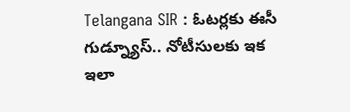Telangana SIR : ఓటర్లకు ఈసీ గుడ్న్యూస్.. నోటీసులకు ఇక ఇలా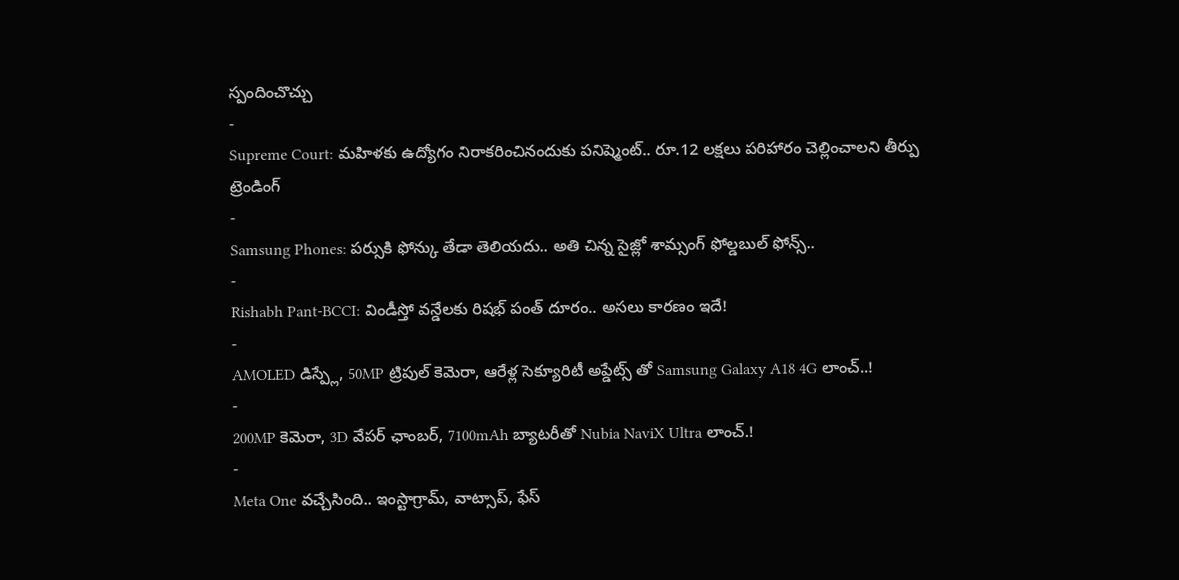స్పందించొచ్చు
-
Supreme Court: మహిళకు ఉద్యోగం నిరాకరించినందుకు పనిష్మెంట్.. రూ.12 లక్షలు పరిహారం చెల్లించాలని తీర్పు
ట్రెండింగ్
-
Samsung Phones: పర్సుకి ఫోన్కు తేడా తెలియదు.. అతి చిన్న సైజ్లో శామ్సంగ్ ఫోల్డబుల్ ఫోన్స్..
-
Rishabh Pant-BCCI: విండీస్తో వన్డేలకు రిషభ్ పంత్ దూరం.. అసలు కారణం ఇదే!
-
AMOLED డిస్ప్లే, 50MP ట్రిపుల్ కెమెరా, ఆరేళ్ల సెక్యూరిటీ అప్డేట్స్ తో Samsung Galaxy A18 4G లాంచ్..!
-
200MP కెమెరా, 3D వేపర్ ఛాంబర్, 7100mAh బ్యాటరీతో Nubia NaviX Ultra లాంచ్.!
-
Meta One వచ్చేసింది.. ఇంస్టాగ్రామ్, వాట్సాప్, ఫేస్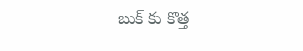బుక్ కు కొత్త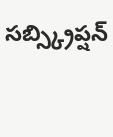సబ్స్క్రిప్షన్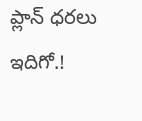ప్లాన్ ధరలు ఇదిగో.!